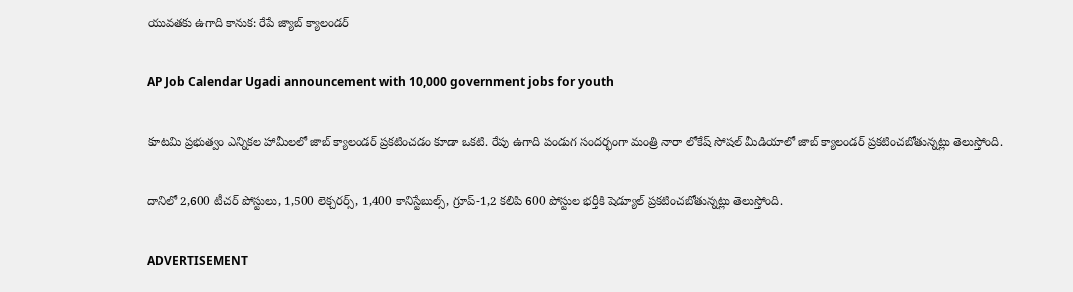యువతకు ఉగాది కానుక: రేపే జ్యాబ్ క్యాలండర్

AP Job Calendar Ugadi announcement with 10,000 government jobs for youth

కూటమి ప్రభుత్వం ఎన్నికల హామీలలో జాబ్ క్యాలండర్ ప్రకటించడం కూడా ఒకటి. రేపు ఉగాది పండుగ సందర్భంగా మంత్రి నారా లోకేష్‌ సోషల్ మీడియాలో జాబ్ క్యాలండర్ ప్రకటించబోతున్నట్లు తెలుస్తోంది.

దానిలో 2,600 టీచర్ పోస్టులు, 1,500 లెక్చరర్స్, 1,400 కానిస్టేబుల్స్, గ్రూప్-1,2 కలిపి 600 పోస్టుల భర్తీకి షెడ్యూల్ ప్రకటించబోతున్నట్లు తెలుస్తోంది.

ADVERTISEMENT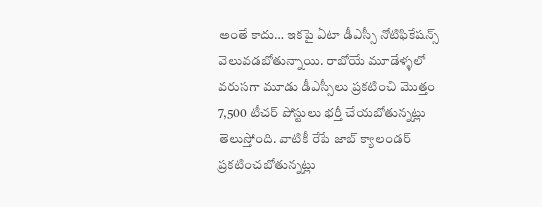అంతే కాదు… ఇకపై ఏటా డీఎస్సీ నోటిఫికేషన్స్ వెలువడబోతున్నాయి. రాబోయే మూడేళ్ళలో వరుసగా మూడు డీఎస్సీలు ప్రకటించి మొత్తం 7,500 టీచర్ పోస్టులు భర్తీ చేయబోతున్నట్లు తెలుస్తోంది. వాటికీ రేపే జాబ్ క్యాలండర్ ప్రకటించబోతున్నట్లు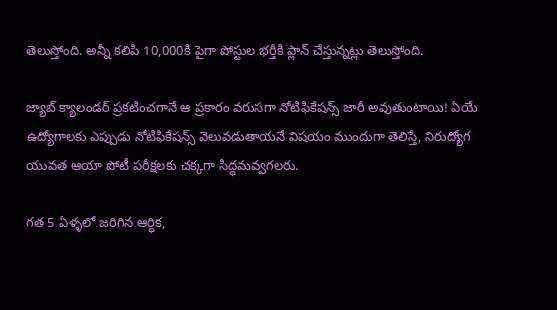తెలుస్తోంది. అన్నీ కలిపి 10,000కి పైగా పోస్టుల భర్తీకి ప్లాన్ చేస్తున్నట్లు తెలుస్తోంది.

జ్యాబ్ క్యాలండర్ ప్రకటించగానే ఆ ప్రకారం వరుసగా నోటిఫికేషన్స్ జారీ అవుతుంటాయి! ఏయే ఉద్యోగాలకు ఎప్పుడు నోటిఫికేషన్స్ వెలువడుతాయనే విషయం ముందుగా తెలిస్తే, నిరుద్యోగ యువత ఆయా పోటీ పరీక్షలకు చక్కగా సిద్ధమవ్వగలరు.

గత 5 ఏళ్ళలో జరిగిన ఆర్ధిక,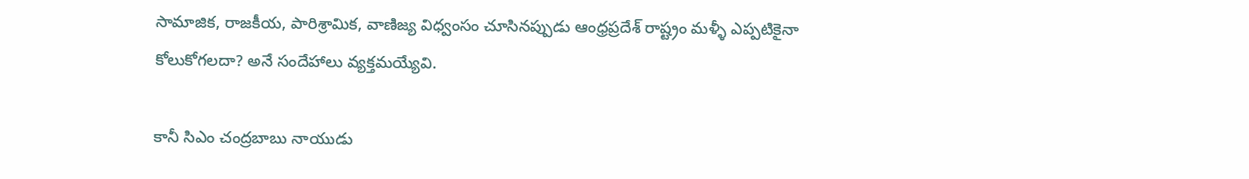సామాజిక, రాజకీయ, పారిశ్రామిక, వాణిజ్య విధ్వంసం చూసినప్పుడు ఆంధ్రప్రదేశ్‌ రాష్ట్రం మళ్ళీ ఎప్పటికైనా కోలుకోగలదా? అనే సందేహాలు వ్యక్తమయ్యేవి.

కానీ సిఎం చంద్రబాబు నాయుడు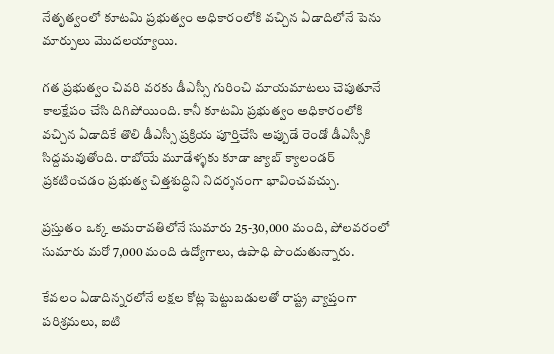నేతృత్వంలో కూటమి ప్రభుత్వం అధికారంలోకి వచ్చిన ఏడాదిలోనే పెను మార్పులు మొదలయ్యాయి.

గత ప్రభుత్వం చివరి వరకు డీఎస్సీ గురించి మాయమాటలు చెపుతూనే కాలక్షేపం చేసి దిగిపోయింది. కానీ కూటమి ప్రభుత్వం అధికారంలోకి వచ్చిన ఏడాదికే తొలి డీఎస్సీ ప్రక్రియ పూర్తిచేసి అప్పుడే రెండో డీఎస్సీకి సిద్దమవుతోంది. రాబోయే మూడేళ్ళకు కూడా జ్యాబ్ క్యాలండర్ ప్రకటించడం ప్రభుత్వ చిత్తశుద్ధిని నిదర్శనంగా భావించవచ్చు.

ప్రస్తుతం ఒక్క అమరావతిలోనే సుమారు 25-30,000 మంది, పోలవరంలో సుమారు మరో 7,000 మంది ఉద్యోగాలు, ఉపాధి పొందుతున్నారు.

కేవలం ఏడాదిన్నరలోనే లక్షల కోట్ల పెట్టుబడులతో రాష్ట్ర వ్యాప్తంగా పరిశ్రమలు, ఐటి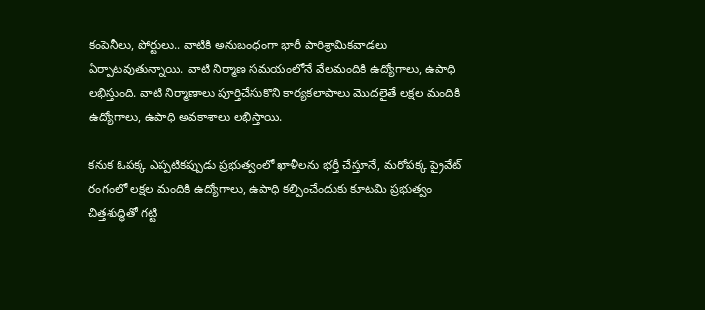కంపెనీలు, పోర్టులు.. వాటికి అనుబంధంగా భారీ పారిశ్రామికవాడలు ఏర్పాటవుతున్నాయి. వాటి నిర్మాణ సమయంలోనే వేలమందికి ఉద్యోగాలు, ఉపాధి లభిస్తుంది. వాటి నిర్మాణాలు పూర్తిచేసుకొని కార్యకలాపాలు మొదలైతే లక్షల మందికి ఉద్యోగాలు, ఉపాధి అవకాశాలు లభిస్తాయి.

కనుక ఓపక్క ఎప్పటికప్పుడు ప్రభుత్వంలో ఖాళీలను భర్తీ చేస్తూనే, మరోపక్క ప్రైవేట్ రంగంలో లక్షల మందికి ఉద్యోగాలు, ఉపాధి కల్పించేందుకు కూటమి ప్రభుత్వం చిత్తశుద్ధితో గట్టి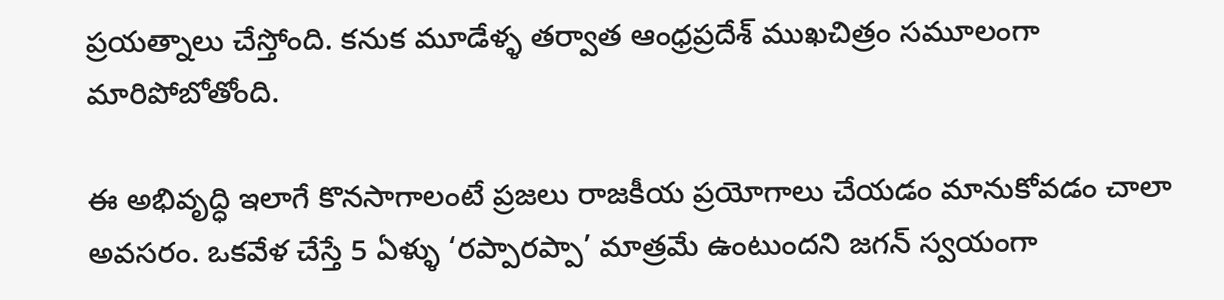ప్రయత్నాలు చేస్తోంది. కనుక మూడేళ్ళ తర్వాత ఆంధ్రప్రదేశ్‌ ముఖచిత్రం సమూలంగా మారిపోబోతోంది.

ఈ అభివృద్ధి ఇలాగే కొనసాగాలంటే ప్రజలు రాజకీయ ప్రయోగాలు చేయడం మానుకోవడం చాలా అవసరం. ఒకవేళ చేస్తే 5 ఏళ్ళు ‘రప్పారప్పా’ మాత్రమే ఉంటుందని జగన్‌ స్వయంగా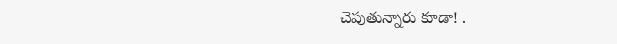చెపుతున్నారు కూడా! .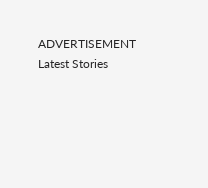ADVERTISEMENT
Latest Stories